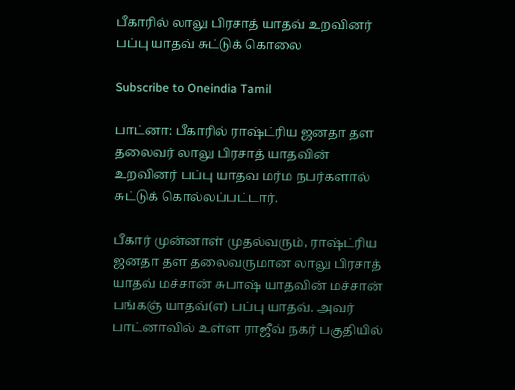பீகாரில் லாலு பிரசாத் யாதவ் உறவினர் பப்பு யாதவ் சுட்டுக் கொலை

Subscribe to Oneindia Tamil

பாட்னா: பீகாரில் ராஷ்ட்ரிய ஜனதா தள தலைவர் லாலு பிரசாத் யாதவின் உறவினர் பப்பு யாதவ மர்ம நபர்களால் சுட்டுக் கொல்லப்பட்டார்.

பீகார் முன்னாள் முதல்வரும், ராஷ்ட்ரிய ஜனதா தள தலைவருமான லாலு பிரசாத் யாதவ் மச்சான் சுபாஷ் யாதவின் மச்சான் பங்கஞ் யாதவ்(எ) பப்பு யாதவ். அவர் பாட்னாவில் உள்ள ராஜீவ் நகர் பகுதியில்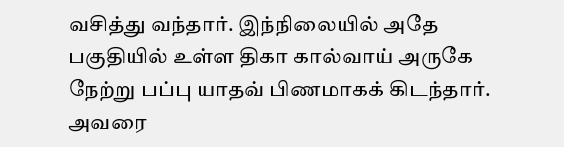வசித்து வந்தார். இந்நிலையில் அதே பகுதியில் உள்ள திகா கால்வாய் அருகே நேற்று பப்பு யாதவ் பிணமாகக் கிடந்தார். அவரை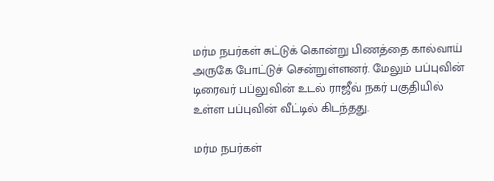மர்ம நபர்கள் சுட்டுக் கொன்று பிணத்தை கால்வாய் அருகே போட்டுச் சென்றுள்ளனர். மேலும் பப்புவின் டிரைவர் பப்லுவின் உடல் ராஜீவ் நகர் பகுதியில் உள்ள பப்புவின் வீட்டில் கிடந்தது.

மர்ம நபர்கள்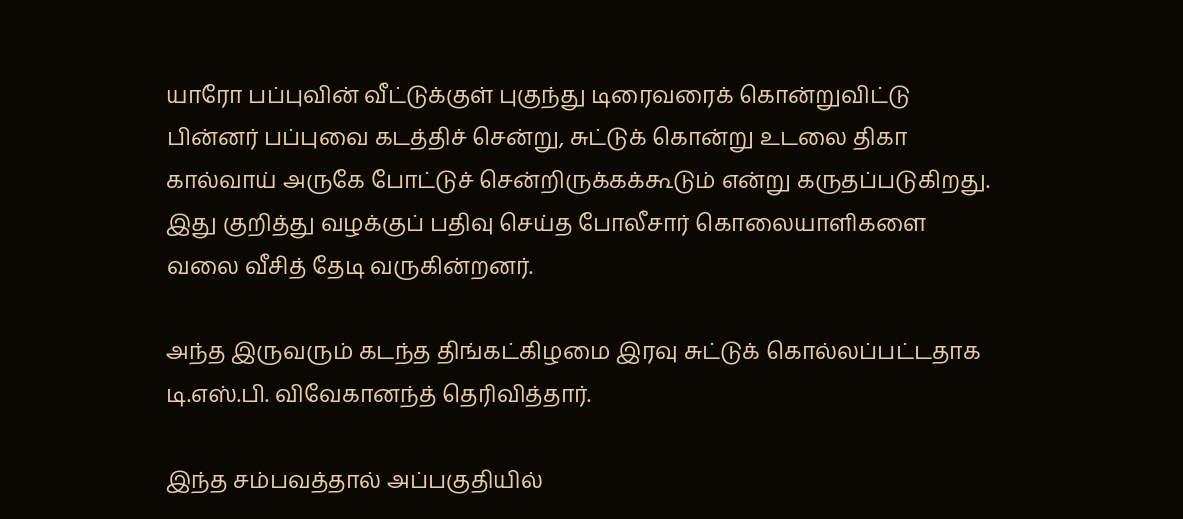யாரோ பப்புவின் வீட்டுக்குள் புகுந்து டிரைவரைக் கொன்றுவிட்டு பின்னர் பப்புவை கடத்திச் சென்று, சுட்டுக் கொன்று உடலை திகா கால்வாய் அருகே போட்டுச் சென்றிருக்கக்கூடும் என்று கருதப்படுகிறது. இது குறித்து வழக்குப் பதிவு செய்த போலீசார் கொலையாளிகளை வலை வீசித் தேடி வருகின்றனர்.

அந்த இருவரும் கடந்த திங்கட்கிழமை இரவு சுட்டுக் கொல்லப்பட்டதாக டி.எஸ்.பி. விவேகானந்த் தெரிவித்தார்.

இந்த சம்பவத்தால் அப்பகுதியில்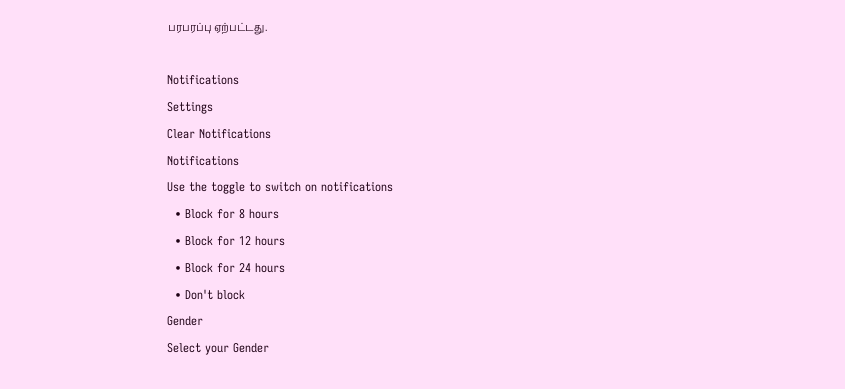பரபரப்பு ஏற்பட்டது.

Notifications
Settings
Clear Notifications
Notifications
Use the toggle to switch on notifications
  • Block for 8 hours
  • Block for 12 hours
  • Block for 24 hours
  • Don't block
Gender
Select your Gender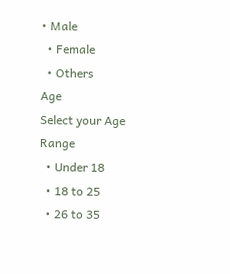• Male
  • Female
  • Others
Age
Select your Age Range
  • Under 18
  • 18 to 25
  • 26 to 35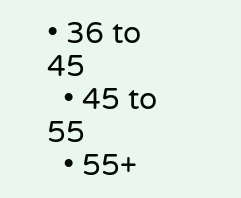• 36 to 45
  • 45 to 55
  • 55+